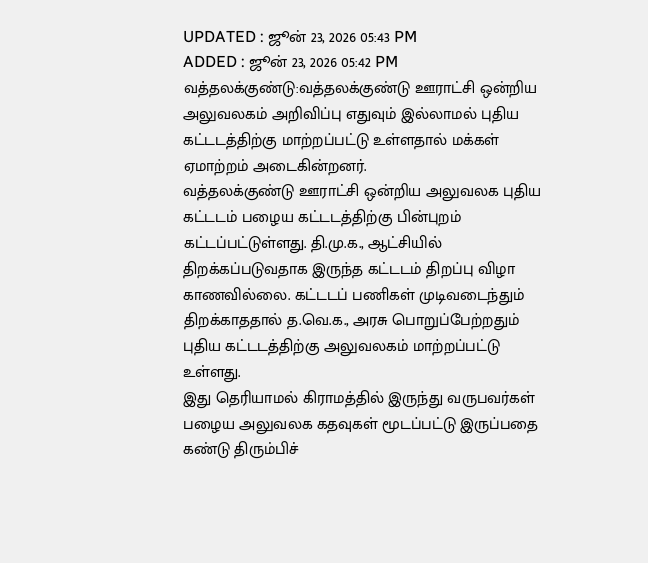UPDATED : ஜூன் 23, 2026 05:43 PM
ADDED : ஜூன் 23, 2026 05:42 PM
வத்தலக்குண்டு:வத்தலக்குண்டு ஊராட்சி ஒன்றிய அலுவலகம் அறிவிப்பு எதுவும் இல்லாமல் புதிய கட்டடத்திற்கு மாற்றப்பட்டு உள்ளதால் மக்கள் ஏமாற்றம் அடைகின்றனர்.
வத்தலக்குண்டு ஊராட்சி ஒன்றிய அலுவலக புதிய கட்டடம் பழைய கட்டடத்திற்கு பின்புறம் கட்டப்பட்டுள்ளது. தி.மு.க., ஆட்சியில் திறக்கப்படுவதாக இருந்த கட்டடம் திறப்பு விழா காணவில்லை. கட்டடப் பணிகள் முடிவடைந்தும் திறக்காததால் த.வெ.க., அரசு பொறுப்பேற்றதும் புதிய கட்டடத்திற்கு அலுவலகம் மாற்றப்பட்டு உள்ளது.
இது தெரியாமல் கிராமத்தில் இருந்து வருபவர்கள் பழைய அலுவலக கதவுகள் மூடப்பட்டு இருப்பதை கண்டு திரும்பிச்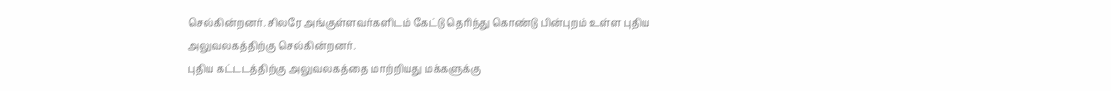செல்கின்றனர். சிலரே அங்குள்ளவர்களிடம் கேட்டு தெரிந்து கொண்டு பின்புறம் உள்ள புதிய அலுவலகத்திற்கு செல்கின்றனர்.
புதிய கட்டடத்திற்கு அலுவலகத்தை மாற்றியது மக்களுக்கு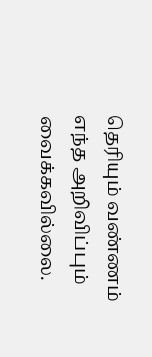தெரியும் வண்ணம் எந்த அறிவிப்பும் வைக்கவில்லை.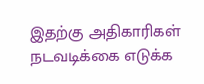இதற்கு அதிகாரிகள் நடவடிக்கை எடுக்க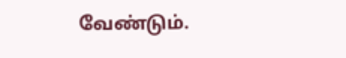வேண்டும்.